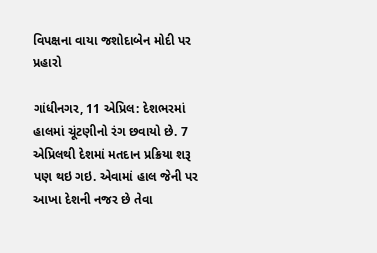વિપક્ષના વાયા જશોદાબેન મોદી પર પ્રહારો

ગાંધીનગર, 11 એપ્રિલ: દેશભરમાં હાલમાં ચૂંટણીનો રંગ છવાયો છે. 7 એપ્રિલથી દેશમાં મતદાન પ્રક્રિયા શરૂ પણ થઇ ગઇ. એવામાં હાલ જેની પર આખા દેશની નજર છે તેવા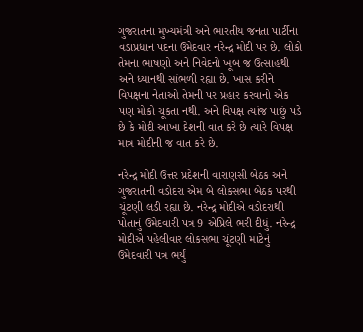ગુજરાતના મુખ્યમંત્રી અને ભારતીય જનતા પાર્ટીના વડાપ્રધાન પદના ઉમેદવાર નરેન્દ્ર મોદી પર છે. લોકો તેમના ભાષણો અને નિવેદનો ખૂબ જ ઉત્સાહથી અને ધ્યાનથી સાંભળી રહ્યા છે. ખાસ કરીને વિપક્ષના નેતાઓ તેમની પર પ્રહાર કરવાનો એક પણ મોકો ચૂકતા નથી. અને વિપક્ષ ત્યાંજ પાછું પડે છે કે મોદી આખા દેશની વાત કરે છે ત્યારે વિપક્ષ માત્ર મોદીની જ વાત કરે છે.

નરેન્દ્ર મોદી ઉત્તર પ્રદેશની વારાણસી બેઠક અને ગુજરાતની વડોદરા એમ બે લોકસભા બેઠક પરથી ચૂંટણી લડી રહ્યા છે. નરેન્દ્ર મોદીએ વડોદરાથી પોતાનું ઉમેદવારી પત્ર 9 એપ્રિલે ભરી દીધું. નરેન્દ્ર મોદીએ પહેલીવાર લોકસભા ચૂંટણી માટેનું ઉમેદવારી પત્ર ભર્યું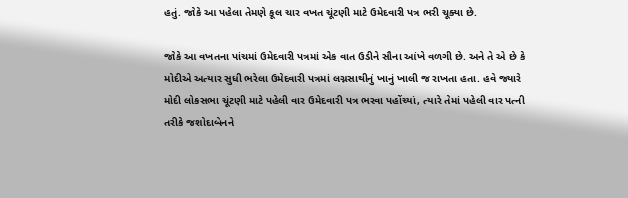હતું. જોકે આ પહેલા તેમણે કૂલ ચાર વખત ચૂંટણી માટે ઉમેદવારી પત્ર ભરી ચૂક્યા છે.

જોકે આ વખતના પાંચમાં ઉમેદવારી પત્રમાં એક વાત ઉડીને સૌના આંખે વળગી છે. અને તે એ છે કે મોદીએ અત્યાર સુધી ભરેલા ઉમેદવારી પત્રમાં લગ્નસાથીનું ખાનું ખાલી જ રાખતા હતા. હવે જ્યારે મોદી લોકસભા ચૂંટણી માટે પહેલી વાર ઉમેદવારી પત્ર ભરવા પહોંચ્યાં, ત્યારે તેમાં પહેલી વાર પત્ની તરીકે જશોદાબેનને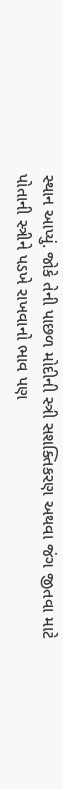સ્થાન આપ્યું. જોકે તેની પાછળ મોદીની સ્ત્રી સશક્તિકરણ અથવા જંગ જીતવા માટે પોતાની સ્ત્રીને પડખે રાખવાનો ભાવ પણ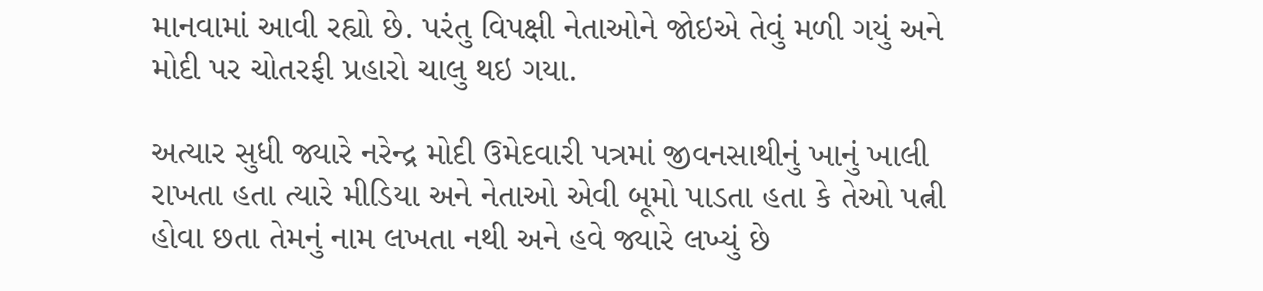માનવામાં આવી રહ્યો છે. પરંતુ વિપક્ષી નેતાઓને જોઇએ તેવું મળી ગયું અને મોદી પર ચોતરફી પ્રહારો ચાલુ થઇ ગયા.

અત્યાર સુધી જ્યારે નરેન્દ્ર મોદી ઉમેદવારી પત્રમાં જીવનસાથીનું ખાનું ખાલી રાખતા હતા ત્યારે મીડિયા અને નેતાઓ એવી બૂમો પાડતા હતા કે તેઓ પત્ની હોવા છતા તેમનું નામ લખતા નથી અને હવે જ્યારે લખ્યું છે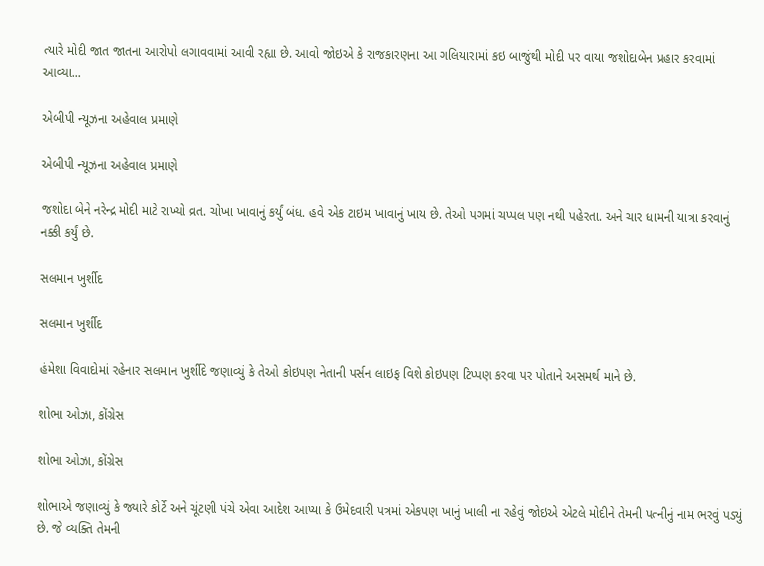ત્યારે મોદી જાત જાતના આરોપો લગાવવામાં આવી રહ્યા છે. આવો જોઇએ કે રાજકારણના આ ગલિયારામાં કઇ બાજુંથી મોદી પર વાયા જશોદાબેન પ્રહાર કરવામાં આવ્યા...

એબીપી ન્યૂઝના અહેવાલ પ્રમાણે

એબીપી ન્યૂઝના અહેવાલ પ્રમાણે

જશોદા બેને નરેન્દ્ર મોદી માટે રાખ્યો વ્રત. ચોખા ખાવાનું કર્યું બંધ. હવે એક ટાઇમ ખાવાનું ખાય છે. તેઓ પગમાં ચપ્પલ પણ નથી પહેરતા. અને ચાર ધામની યાત્રા કરવાનું નક્કી કર્યું છે.

સલમાન ખુર્શીદ

સલમાન ખુર્શીદ

હંમેશા વિવાદોમાં રહેનાર સલમાન ખુર્શીદે જણાવ્યું કે તેઓ કોઇપણ નેતાની પર્સન લાઇફ વિશે કોઇપણ ટિપ્પણ કરવા પર પોતાને અસમર્થ માને છે.

શોભા ઓઝા, કોંગ્રેસ

શોભા ઓઝા, કોંગ્રેસ

શોભાએ જણાવ્યું કે જ્યારે કોર્ટે અને ચૂંટણી પંચે એવા આદેશ આપ્યા કે ઉમેદવારી પત્રમાં એકપણ ખાનું ખાલી ના રહેવું જોઇએ એટલે મોદીને તેમની પત્નીનું નામ ભરવું પડ્યું છે. જે વ્યક્તિ તેમની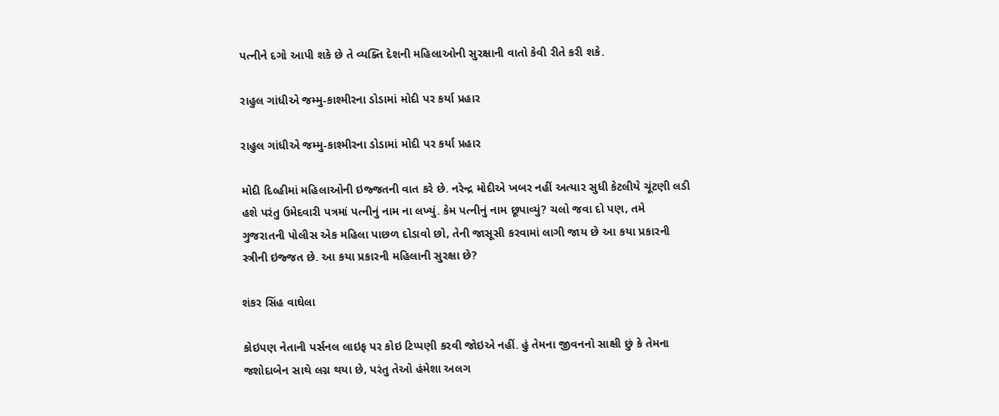પત્નીને દગો આપી શકે છે તે વ્યક્તિ દેશની મહિલાઓની સુરક્ષાની વાતો કેવી રીતે કરી શકે.

રાહુલ ગાંધીએ જમ્મુ-કાશ્મીરના ડોડામાં મોદી પર કર્યા પ્રહાર

રાહુલ ગાંધીએ જમ્મુ-કાશ્મીરના ડોડામાં મોદી પર કર્યા પ્રહાર

મોદી દિલ્હીમાં મહિલાઓની ઇજ્જતની વાત કરે છે. નરેન્દ્ર મોદીએ ખબર નહીં અત્યાર સુધી કેટલીયે ચૂંટણી લડી હશે પરંતુ ઉમેદવારી પત્રમાં પત્નીનું નામ ના લખ્યું. કેમ પત્નીનું નામ છૂપાવ્યું? ચલો જવા દો પણ, તમે ગુજરાતની પોલીસ એક મહિલા પાછળ દોડાવો છો, તેની જાસૂસી કરવામાં લાગી જાય છે આ કયા પ્રકારની સ્ત્રીની ઇજ્જત છે. આ કયા પ્રકારની મહિલાની સુરક્ષા છે?

શંકર સિંહ વાઘેલા

કોઇપણ નેતાની પર્સનલ લાઇફ પર કોઇ ટિપ્પણી કરવી જોઇએ નહીં. હું તેમના જીવનનો સાક્ષી છું કે તેમના જશોદાબેન સાથે લગ્ન થયા છે, પરંતુ તેઓ હંમેશા અલગ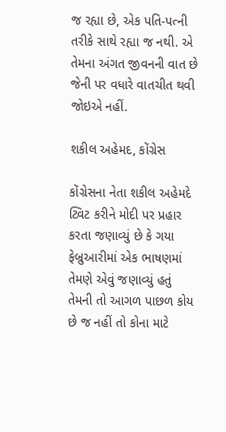જ રહ્યા છે, એક પતિ-પત્ની તરીકે સાથે રહ્યા જ નથી. એ તેમના અંગત જીવનની વાત છે જેની પર વધારે વાતચીત થવી જોઇએ નહીં.

શકીલ અહેમદ, કોંગ્રેસ

કોંગ્રેસના નેતા શકીલ અહેમદે ટ્વિટ કરીને મોદી પર પ્રહાર કરતા જણાવ્યું છે કે ગયા ફેબ્રુઆરીમાં એક ભાષણમાં તેમણે એવું જણાવ્યું હતું તેમની તો આગળ પાછળ કોય છે જ નહીં તો કોના માટે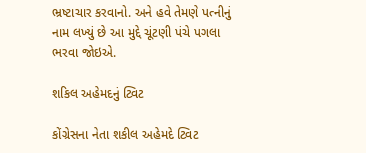ભ્રષ્ટાચાર કરવાનો. અને હવે તેમણે પત્નીનું નામ લખ્યું છે આ મુદ્દે ચૂંટણી પંચે પગલા ભરવા જોઇએ.

શકિલ અહેમદનું ટ્વિટ

કોંગ્રેસના નેતા શકીલ અહેમદે ટ્વિટ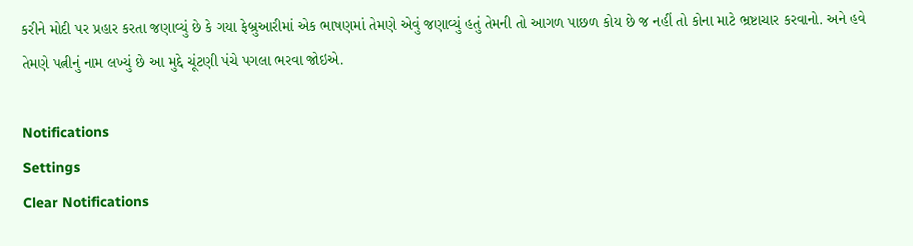કરીને મોદી પર પ્રહાર કરતા જણાવ્યું છે કે ગયા ફેબ્રુઆરીમાં એક ભાષણમાં તેમણે એવું જણાવ્યું હતું તેમની તો આગળ પાછળ કોય છે જ નહીં તો કોના માટે ભ્રષ્ટાચાર કરવાનો. અને હવે તેમણે પત્નીનું નામ લખ્યું છે આ મુદ્દે ચૂંટણી પંચે પગલા ભરવા જોઇએ.

Notifications
Settings
Clear Notifications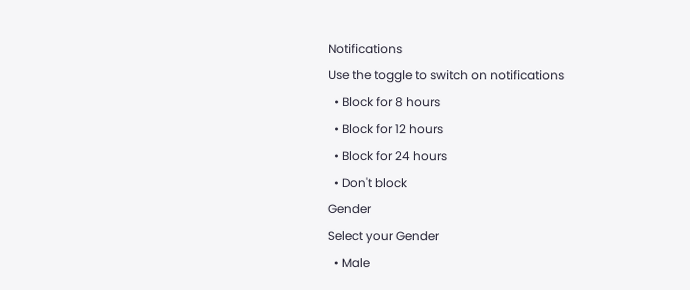Notifications
Use the toggle to switch on notifications
  • Block for 8 hours
  • Block for 12 hours
  • Block for 24 hours
  • Don't block
Gender
Select your Gender
  • Male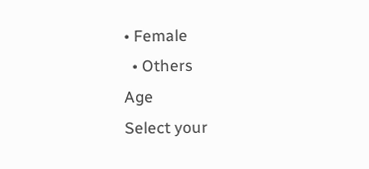• Female
  • Others
Age
Select your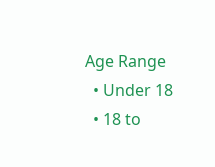Age Range
  • Under 18
  • 18 to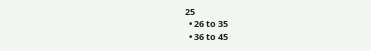25
  • 26 to 35
  • 36 to 45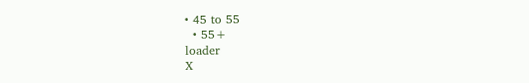• 45 to 55
  • 55+
loader
X